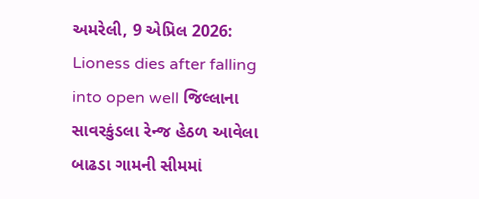અમરેલી, 9 એપ્રિલ 2026: Lioness dies after falling into open well જિલ્લાના સાવરકુંડલા રેન્જ હેઠળ આવેલા બાઢડા ગામની સીમમાં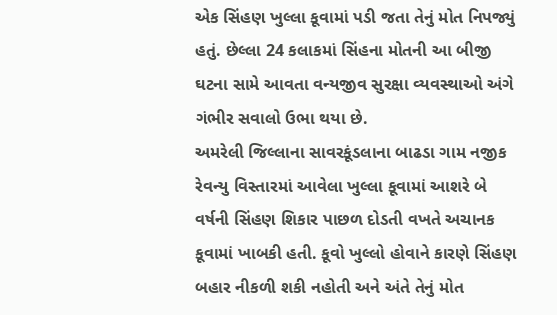એક સિંહણ ખુલ્લા કૂવામાં પડી જતા તેનું મોત નિપજ્યું હતું. છેલ્લા 24 કલાકમાં સિંહના મોતની આ બીજી ઘટના સામે આવતા વન્યજીવ સુરક્ષા વ્યવસ્થાઓ અંગે ગંભીર સવાલો ઉભા થયા છે.
અમરેલી જિલ્લાના સાવરકૂંડલાના બાઢડા ગામ નજીક રેવન્યુ વિસ્તારમાં આવેલા ખુલ્લા કૂવામાં આશરે બે વર્ષની સિંહણ શિકાર પાછળ દોડતી વખતે અચાનક કૂવામાં ખાબકી હતી. કૂવો ખુલ્લો હોવાને કારણે સિંહણ બહાર નીકળી શકી નહોતી અને અંતે તેનું મોત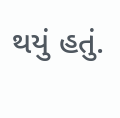થયું હતું.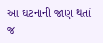આ ઘટનાની જાણ થતાં જ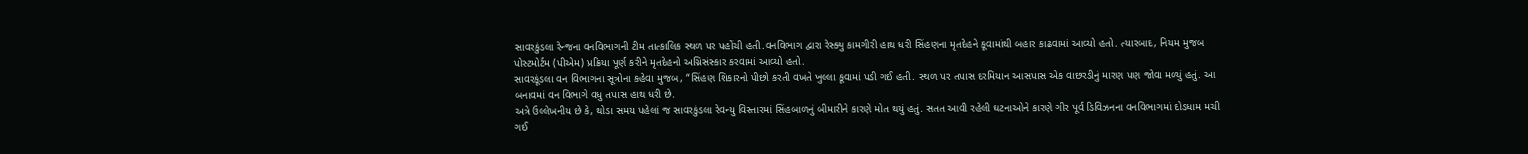સાવરકુંડલા રેન્જના વનવિભાગની ટીમ તાત્કાલિક સ્થળ પર પહોંચી હતી.વનવિભાગ દ્વારા રેસ્ક્યુ કામગીરી હાથ ધરી સિંહણના મૃતદેહને કૂવામાંથી બહાર કાઢવામાં આવ્યો હતો. ત્યારબાદ, નિયમ મુજબ પોસ્ટમોર્ટમ (પીએમ) પ્રક્રિયા પૂર્ણ કરીને મૃતદેહનો અગ્નિસંસ્કાર કરવામાં આવ્યો હતો.
સાવરકૂંડલા વન વિભાગના સૂત્રોના કહેવા મુજબ, “સિંહણ શિકારનો પીછો કરતી વખતે ખુલ્લા કૂવામાં પડી ગઈ હતી. સ્થળ પર તપાસ દરમિયાન આસપાસ એક વાછરડીનું મારણ પણ જોવા મળ્યું હતું. આ બનાવમાં વન વિભાગે વધુ તપાસ હાથ ધરી છે.
અત્રે ઉલ્લેખનીય છે કે, થોડા સમય પહેલાં જ સાવરકુંડલા રેવન્યુ વિસ્તારમાં સિંહબાળનું બીમારીને કારણે મોત થયું હતું. સતત આવી રહેલી ઘટનાઓને કારણે ગીર પૂર્વ ડિવિઝનના વનવિભાગમાં દોડધામ મચી ગઈ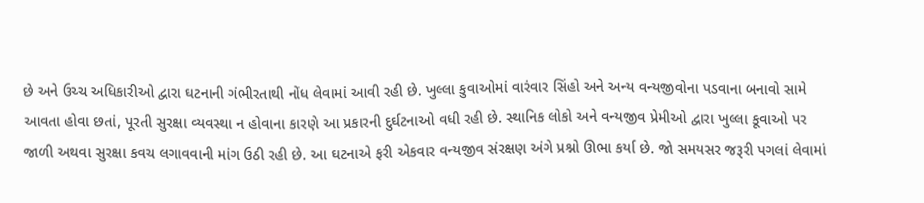છે અને ઉચ્ચ અધિકારીઓ દ્વારા ઘટનાની ગંભીરતાથી નોંધ લેવામાં આવી રહી છે. ખુલ્લા કુવાઓમાં વારંવાર સિંહો અને અન્ય વન્યજીવોના પડવાના બનાવો સામે આવતા હોવા છતાં, પૂરતી સુરક્ષા વ્યવસ્થા ન હોવાના કારણે આ પ્રકારની દુર્ઘટનાઓ વધી રહી છે. સ્થાનિક લોકો અને વન્યજીવ પ્રેમીઓ દ્વારા ખુલ્લા કૂવાઓ પર જાળી અથવા સુરક્ષા કવચ લગાવવાની માંગ ઉઠી રહી છે. આ ઘટનાએ ફરી એકવાર વન્યજીવ સંરક્ષણ અંગે પ્રશ્નો ઊભા કર્યા છે. જો સમયસર જરૂરી પગલાં લેવામાં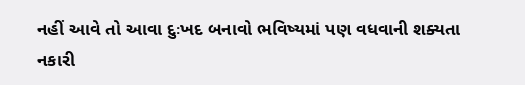નહીં આવે તો આવા દુઃખદ બનાવો ભવિષ્યમાં પણ વધવાની શક્યતા નકારી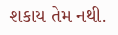શકાય તેમ નથી.